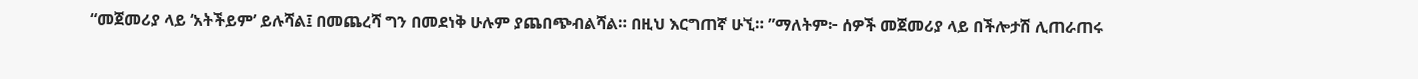“መጀመሪያ ላይ ‘አትችይም’ ይሉሻል፤ በመጨረሻ ግን በመደነቅ ሁሉም ያጨበጭብልሻል። በዚህ እርግጠኛ ሁኚ። ”ማለትም፦ ሰዎች መጀመሪያ ላይ በችሎታሽ ሊጠራጠሩ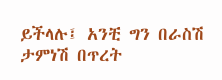ይችላሉ፤ አንቺ ግን በራስሽ ታምነሽ በጥረት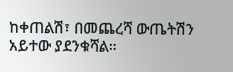ከቀጠልሽ፣ በመጨረሻ ውጤትሽን አይተው ያደንቁሻል።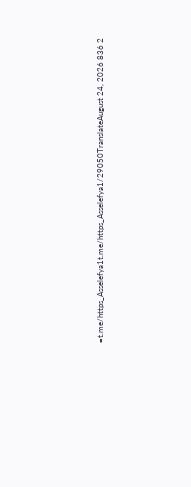=t.me/https_Asselefya1t.me/https_Asselefya1/29050TranslateAugust 24, 2026 836 2